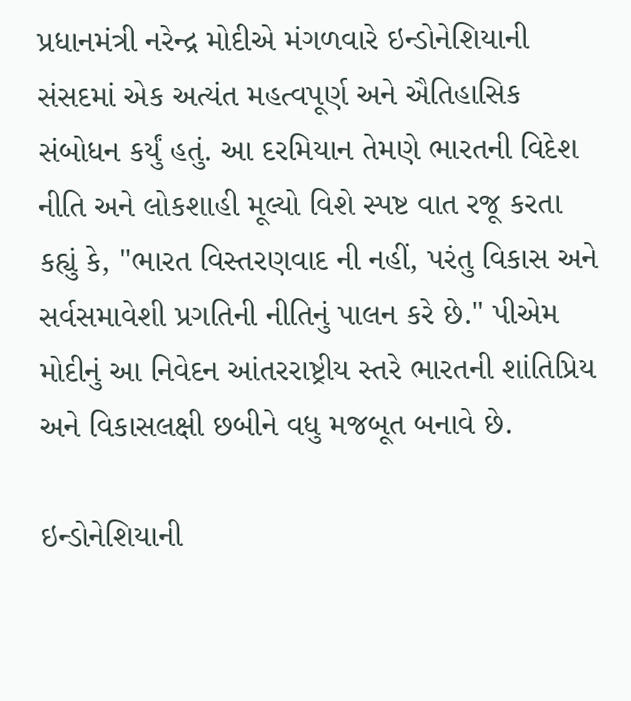પ્રધાનમંત્રી નરેન્દ્ર મોદીએ મંગળવારે ઇન્ડોનેશિયાની સંસદમાં એક અત્યંત મહત્વપૂર્ણ અને ઐતિહાસિક સંબોધન કર્યું હતું. આ દરમિયાન તેમણે ભારતની વિદેશ નીતિ અને લોકશાહી મૂલ્યો વિશે સ્પષ્ટ વાત રજૂ કરતા કહ્યું કે, "ભારત વિસ્તરણવાદ ની નહીં, પરંતુ વિકાસ અને સર્વસમાવેશી પ્રગતિની નીતિનું પાલન કરે છે." પીએમ મોદીનું આ નિવેદન આંતરરાષ્ટ્રીય સ્તરે ભારતની શાંતિપ્રિય અને વિકાસલક્ષી છબીને વધુ મજબૂત બનાવે છે.

ઇન્ડોનેશિયાની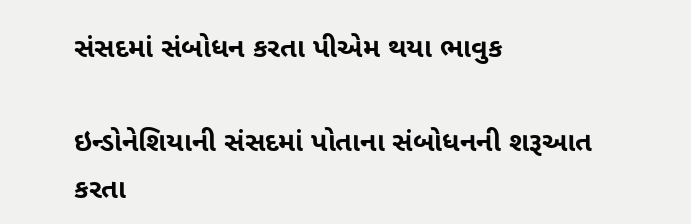સંસદમાં સંબોધન કરતા પીએમ થયા ભાવુક

ઇન્ડોનેશિયાની સંસદમાં પોતાના સંબોધનની શરૂઆત કરતા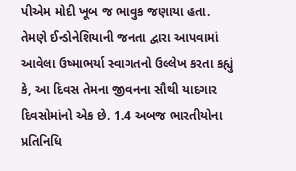પીએમ મોદી ખૂબ જ ભાવુક જણાયા હતા. તેમણે ઈન્ડોનેશિયાની જનતા દ્વારા આપવામાં આવેલા ઉષ્માભર્યા સ્વાગતનો ઉલ્લેખ કરતા કહ્યું કે, આ દિવસ તેમના જીવનના સૌથી યાદગાર દિવસોમાંનો એક છે. 1.4 અબજ ભારતીયોના પ્રતિનિધિ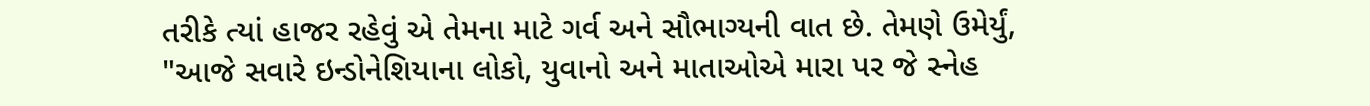તરીકે ત્યાં હાજર રહેવું એ તેમના માટે ગર્વ અને સૌભાગ્યની વાત છે. તેમણે ઉમેર્યું, "આજે સવારે ઇન્ડોનેશિયાના લોકો, યુવાનો અને માતાઓએ મારા પર જે સ્નેહ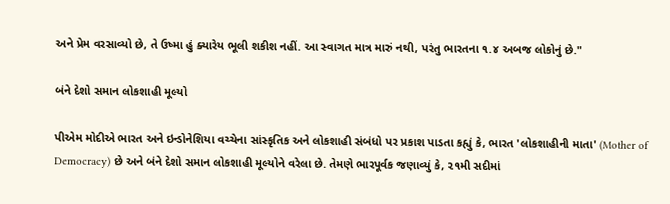અને પ્રેમ વરસાવ્યો છે, તે ઉષ્મા હું ક્યારેય ભૂલી શકીશ નહીં. આ સ્વાગત માત્ર મારું નથી, પરંતુ ભારતના ૧.૪ અબજ લોકોનું છે."

બંને દેશો સમાન લોકશાહી મૂલ્યો

પીએમ મોદીએ ભારત અને ઇન્ડોનેશિયા વચ્ચેના સાંસ્કૃતિક અને લોકશાહી સંબંધો પર પ્રકાશ પાડતા કહ્યું કે, ભારત 'લોકશાહીની માતા' (Mother of Democracy) છે અને બંને દેશો સમાન લોકશાહી મૂલ્યોને વરેલા છે. તેમણે ભારપૂર્વક જણાવ્યું કે, ૨૧મી સદીમાં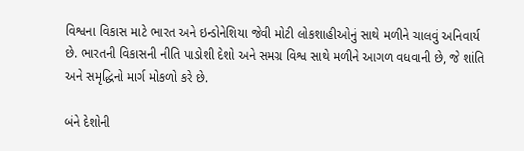વિશ્વના વિકાસ માટે ભારત અને ઇન્ડોનેશિયા જેવી મોટી લોકશાહીઓનું સાથે મળીને ચાલવું અનિવાર્ય છે. ભારતની વિકાસની નીતિ પાડોશી દેશો અને સમગ્ર વિશ્વ સાથે મળીને આગળ વધવાની છે, જે શાંતિ અને સમૃદ્ધિનો માર્ગ મોકળો કરે છે.

બંને દેશોની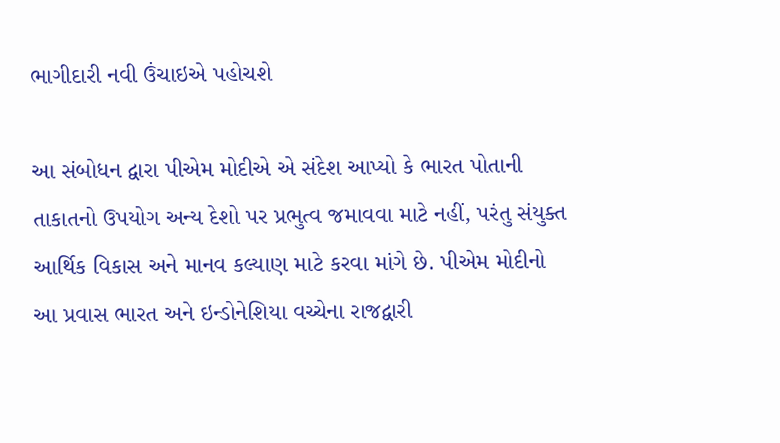ભાગીદારી નવી ઉંચાઇએ પહોચશે

આ સંબોધન દ્વારા પીએમ મોદીએ એ સંદેશ આપ્યો કે ભારત પોતાની તાકાતનો ઉપયોગ અન્ય દેશો પર પ્રભુત્વ જમાવવા માટે નહીં, પરંતુ સંયુક્ત આર્થિક વિકાસ અને માનવ કલ્યાણ માટે કરવા માંગે છે. પીએમ મોદીનો આ પ્રવાસ ભારત અને ઇન્ડોનેશિયા વચ્ચેના રાજદ્વારી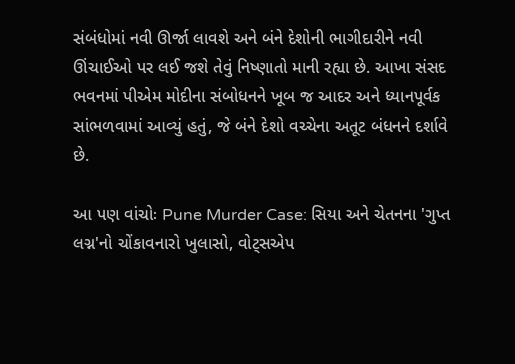સંબંધોમાં નવી ઊર્જા લાવશે અને બંને દેશોની ભાગીદારીને નવી ઊંચાઈઓ પર લઈ જશે તેવું નિષ્ણાતો માની રહ્યા છે. આખા સંસદ ભવનમાં પીએમ મોદીના સંબોધનને ખૂબ જ આદર અને ધ્યાનપૂર્વક સાંભળવામાં આવ્યું હતું, જે બંને દેશો વચ્ચેના અતૂટ બંધનને દર્શાવે છે.

આ પણ વાંચોઃ Pune Murder Case: સિયા અને ચેતનના 'ગુપ્ત લગ્ન'નો ચોંકાવનારો ખુલાસો, વોટ્સએપ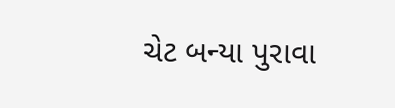ચેટ બન્યા પુરાવા